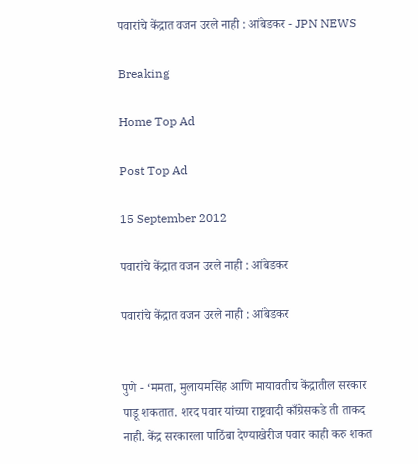पवारांचे केंद्रात वजन उरले नाही : आंबेडकर - JPN NEWS

Breaking

Home Top Ad

Post Top Ad

15 September 2012

पवारांचे केंद्रात वजन उरले नाही : आंबेडकर

पवारांचे केंद्रात वजन उरले नाही : आंबेडकर


पुणे - ‘ममता, मुलायमसिंह आणि मायावतीच केंद्रातील सरकार पाडू शकतात. शरद पवार यांच्या राष्ट्रवादी काँग्रेसकडे ती ताकद नाही. केंद्र सरकारला पाठिंबा देण्याखेरीज पवार काही करु शकत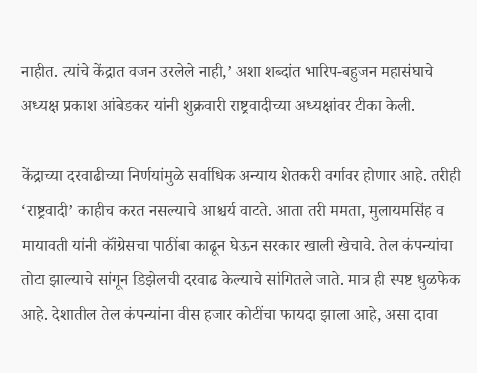नाहीत. त्यांचे केंद्रात वजन उरलेले नाही,’ अशा शब्दांत भारिप-बहुजन महासंघाचे अध्यक्ष प्रकाश आंबेडकर यांनी शुक्रवारी राष्ट्रवादीच्या अध्यक्षांवर टीका केली.

केंद्राच्या दरवाढीच्या निर्णयांमुळे सर्वाधिक अन्याय शेतकरी वर्गावर होणार आहे. तरीही ‘राष्ट्रवादी’ काहीच करत नसल्याचे आश्चर्य वाटते. आता तरी ममता, मुलायमसिंह व मायावती यांनी कॉंग्रेसचा पाठींबा काढून घेऊन सरकार खाली खेचावे. तेल कंपन्यांचा तोटा झाल्याचे सांगून डिझेलची दरवाढ केल्याचे सांगितले जाते. मात्र ही स्पष्ट धुळफेक आहे. देशातील तेल कंपन्यांना वीस हजार कोटींचा फायदा झाला आहे, असा दावा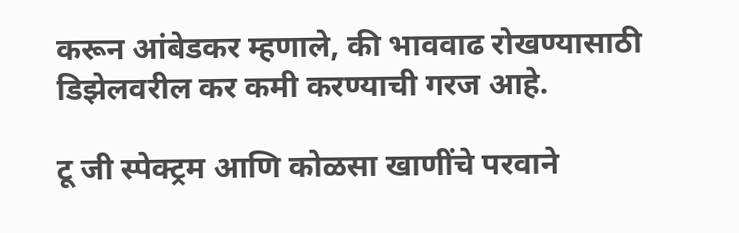करून आंबेडकर म्हणाले, की भाववाढ रोखण्यासाठी डिझेलवरील कर कमी करण्याची गरज आहे.

टू जी स्पेक्ट्रम आणि कोळसा खाणींचे परवाने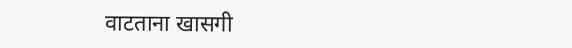वाटताना खासगी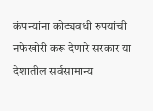कंपन्यांना कोट्यवधी रुपयांची नफेखोरी करू देणारे सरकार या देशातील सर्वसामान्य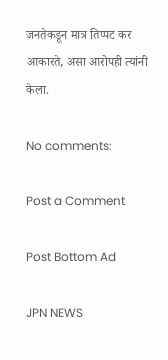जनतेकडून मात्र तिप्पट कर आकारते, असा आरोपही त्यांनी केला.

No comments:

Post a Comment

Post Bottom Ad

JPN NEWS